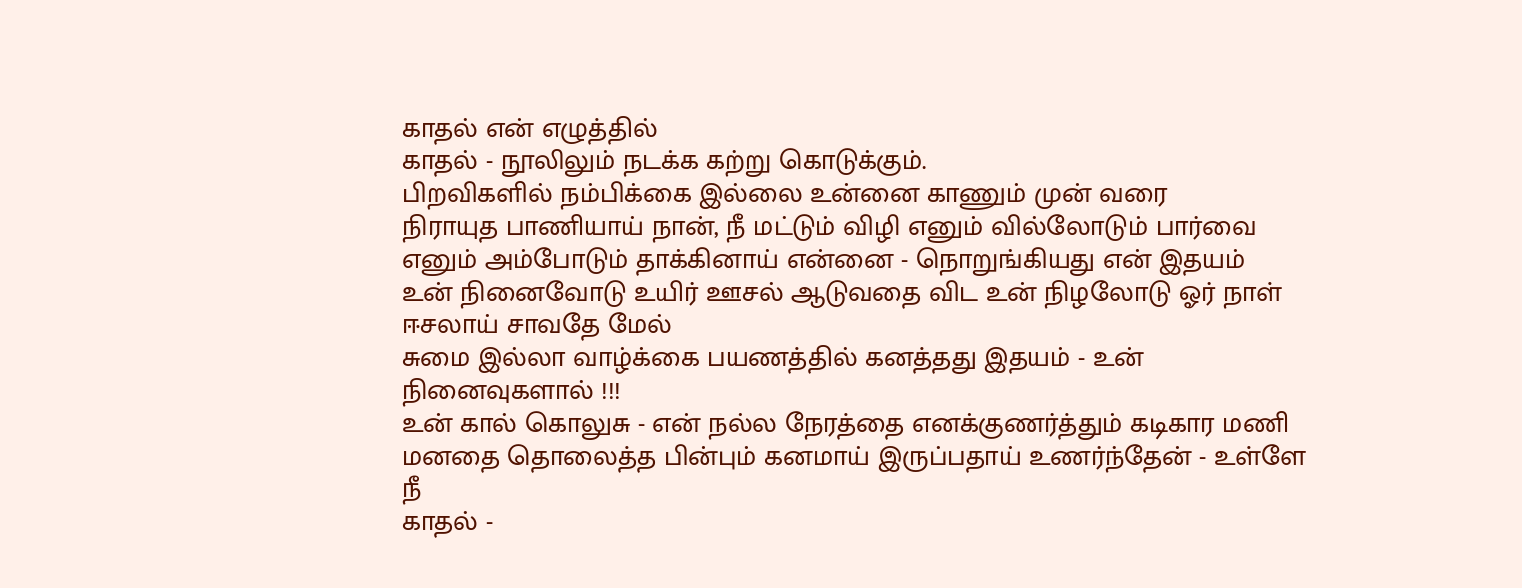காதல் என் எழுத்தில்
காதல் - நூலிலும் நடக்க கற்று கொடுக்கும்.
பிறவிகளில் நம்பிக்கை இல்லை உன்னை காணும் முன் வரை
நிராயுத பாணியாய் நான், நீ மட்டும் விழி எனும் வில்லோடும் பார்வை எனும் அம்போடும் தாக்கினாய் என்னை - நொறுங்கியது என் இதயம்
உன் நினைவோடு உயிர் ஊசல் ஆடுவதை விட உன் நிழலோடு ஓர் நாள் ஈசலாய் சாவதே மேல்
சுமை இல்லா வாழ்க்கை பயணத்தில் கனத்தது இதயம் - உன் நினைவுகளால் !!!
உன் கால் கொலுசு - என் நல்ல நேரத்தை எனக்குணர்த்தும் கடிகார மணி
மனதை தொலைத்த பின்பும் கனமாய் இருப்பதாய் உணர்ந்தேன் - உள்ளே நீ
காதல் -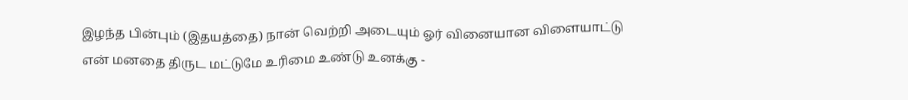இழந்த பின்பும் (இதயத்தை) நான் வெற்றி அடையும் ஓர் வினையான விளையாட்டு
என் மனதை திருட மட்டுமே உரிமை உண்டு உனக்கு -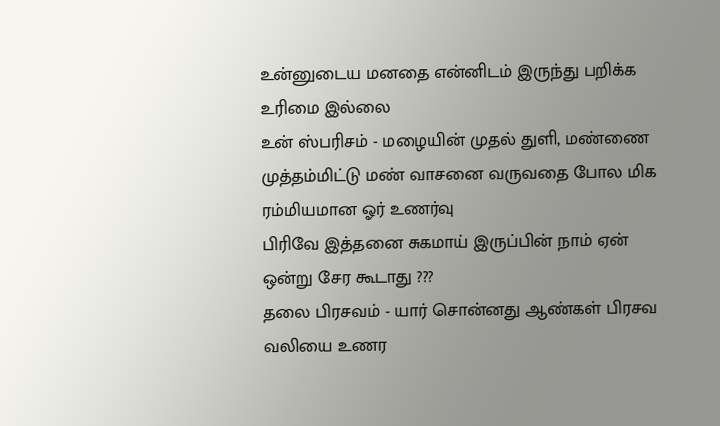உன்னுடைய மனதை என்னிடம் இருந்து பறிக்க உரிமை இல்லை
உன் ஸ்பரிசம் - மழையின் முதல் துளி, மண்ணை முத்தம்மிட்டு மண் வாசனை வருவதை போல மிக ரம்மியமான ஓர் உணர்வு
பிரிவே இத்தனை சுகமாய் இருப்பின் நாம் ஏன் ஒன்று சேர கூடாது ???
தலை பிரசவம் - யார் சொன்னது ஆண்கள் பிரசவ வலியை உணர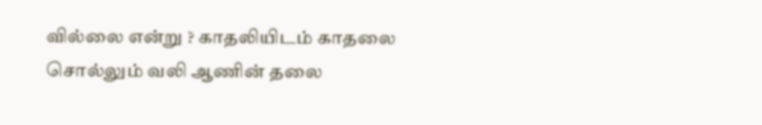வில்லை என்று ? காதலியிடம் காதலை சொல்லும் வலி ஆணின் தலை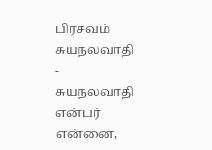பிரசவம்
சுயநலவாதி - சுயநலவாதி என்பர் என்னை,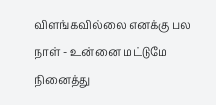விளங்கவில்லை எனக்கு பல நாள் - உன்னை மட்டுமே நினைத்து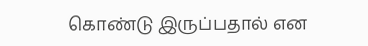கொண்டு இருப்பதால் என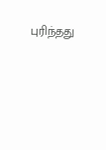புரிந்தது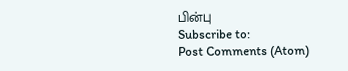பின்பு
Subscribe to:
Post Comments (Atom)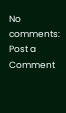No comments:
Post a Comment